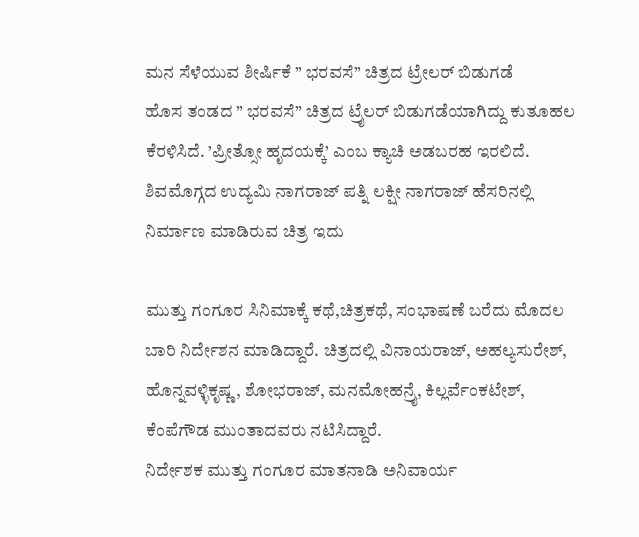ಮನ ಸೆಳೆಯುವ ಶೀರ್ಷಿಕೆ ” ಭರವಸೆ” ಚಿತ್ರದ ಟ್ರೇಲರ್ ಬಿಡುಗಡೆ
ಹೊಸ ತಂಡದ ” ಭರವಸೆ” ಚಿತ್ರದ ಟ್ರೈಲರ್ ಬಿಡುಗಡೆಯಾಗಿದ್ದು ಕುತೂಹಲ ಕೆರಳಿಸಿದೆ. ’ಪ್ರೀತ್ಸೋ ಹೃದಯಕ್ಕೆ’ ಎಂಬ ಕ್ಯಾಚಿ ಅಡಬರಹ ಇರಲಿದೆ. ಶಿವಮೊಗ್ಗದ ಉದ್ಯಮಿ ನಾಗರಾಜ್ ಪತ್ನಿ ಲಕ್ಷೀ ನಾಗರಾಜ್ ಹೆಸರಿನಲ್ಲಿ ನಿರ್ಮಾಣ ಮಾಡಿರುವ ಚಿತ್ರ ಇದು

ಮುತ್ತು ಗಂಗೂರ ಸಿನಿಮಾಕ್ಕೆ ಕಥೆ,ಚಿತ್ರಕಥೆ, ಸಂಭಾಷಣೆ ಬರೆದು ಮೊದಲ ಬಾರಿ ನಿರ್ದೇಶನ ಮಾಡಿದ್ದಾರೆ. ಚಿತ್ರದಲ್ಲಿ ವಿನಾಯರಾಜ್, ಅಹಲ್ಯಸುರೇಶ್, ಹೊನ್ನವಳ್ಳಿಕೃಷ್ಣ, ಶೋಭರಾಜ್, ಮನಮೋಹನ್ರೈ, ಕಿಲ್ಲರ್ವೆಂಕಟೇಶ್, ಕೆಂಪೆಗೌಡ ಮುಂತಾದವರು ನಟಿಸಿದ್ದಾರೆ.
ನಿರ್ದೇಶಕ ಮುತ್ತು ಗಂಗೂರ ಮಾತನಾಡಿ ಅನಿವಾರ್ಯ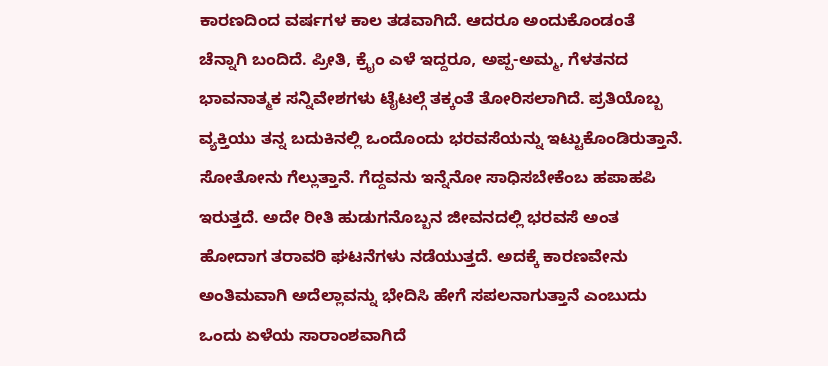ಕಾರಣದಿಂದ ವರ್ಷಗಳ ಕಾಲ ತಡವಾಗಿದೆ. ಆದರೂ ಅಂದುಕೊಂಡಂತೆ ಚೆನ್ನಾಗಿ ಬಂದಿದೆ. ಪ್ರೀತಿ, ಕ್ರೈಂ ಎಳೆ ಇದ್ದರೂ, ಅಪ್ಪ-ಅಮ್ಮ, ಗೆಳತನದ ಭಾವನಾತ್ಮಕ ಸನ್ನಿವೇಶಗಳು ಟೈಟಲ್ಗೆ ತಕ್ಕಂತೆ ತೋರಿಸಲಾಗಿದೆ. ಪ್ರತಿಯೊಬ್ಬ ವ್ಯಕ್ತಿಯು ತನ್ನ ಬದುಕಿನಲ್ಲಿ ಒಂದೊಂದು ಭರವಸೆಯನ್ನು ಇಟ್ಟುಕೊಂಡಿರುತ್ತಾನೆ. ಸೋತೋನು ಗೆಲ್ಲುತ್ತಾನೆ. ಗೆದ್ದವನು ಇನ್ನೆನೋ ಸಾಧಿಸಬೇಕೆಂಬ ಹಪಾಹಪಿ ಇರುತ್ತದೆ. ಅದೇ ರೀತಿ ಹುಡುಗನೊಬ್ಬನ ಜೀವನದಲ್ಲಿ ಭರವಸೆ ಅಂತ ಹೋದಾಗ ತರಾವರಿ ಘಟನೆಗಳು ನಡೆಯುತ್ತದೆ. ಅದಕ್ಕೆ ಕಾರಣವೇನು ಅಂತಿಮವಾಗಿ ಅದೆಲ್ಲಾವನ್ನು ಭೇದಿಸಿ ಹೇಗೆ ಸಪಲನಾಗುತ್ತಾನೆ ಎಂಬುದು ಒಂದು ಏಳೆಯ ಸಾರಾಂಶವಾಗಿದೆ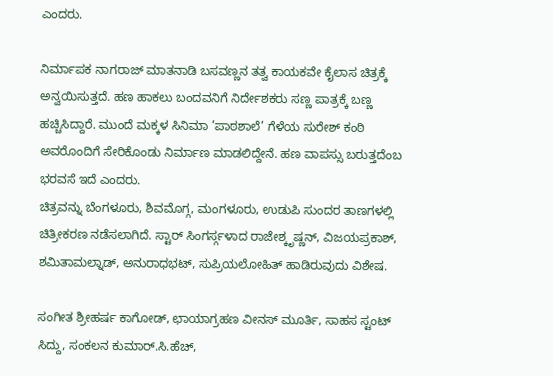ಎಂದರು.

ನಿರ್ಮಾಪಕ ನಾಗರಾಜ್ ಮಾತನಾಡಿ ಬಸವಣ್ಣನ ತತ್ವ ಕಾಯಕವೇ ಕೈಲಾಸ ಚಿತ್ರಕ್ಕೆ ಅನ್ವಯಿಸುತ್ತದೆ. ಹಣ ಹಾಕಲು ಬಂದವನಿಗೆ ನಿರ್ದೇಶಕರು ಸಣ್ಣ ಪಾತ್ರಕ್ಕೆ ಬಣ್ಣ ಹಚ್ಚಿಸಿದ್ದಾರೆ. ಮುಂದೆ ಮಕ್ಕಳ ಸಿನಿಮಾ ’ಪಾಠಶಾಲೆ’ ಗೆಳೆಯ ಸುರೇಶ್ ಕಂಠಿ ಅವರೊಂದಿಗೆ ಸೇರಿಕೊಂಡು ನಿರ್ಮಾಣ ಮಾಡಲಿದ್ದೇನೆ. ಹಣ ವಾಪಸ್ಸು ಬರುತ್ತದೆಂಬ ಭರವಸೆ ಇದೆ ಎಂದರು.
ಚಿತ್ರವನ್ನು ಬೆಂಗಳೂರು, ಶಿವಮೊಗ್ಗ, ಮಂಗಳೂರು, ಉಡುಪಿ ಸುಂದರ ತಾಣಗಳಲ್ಲಿ ಚಿತ್ರೀಕರಣ ನಡೆಸಲಾಗಿದೆ. ಸ್ಟಾರ್ ಸಿಂಗರ್ಸ್ಗಳಾದ ರಾಜೇಶ್ಕೃಷ್ಣನ್, ವಿಜಯಪ್ರಕಾಶ್, ಶಮಿತಾಮಲ್ನಾಡ್, ಅನುರಾಧಭಟ್, ಸುಪ್ರಿಯಲೋಹಿತ್ ಹಾಡಿರುವುದು ವಿಶೇಷ.

ಸಂಗೀತ ಶ್ರೀಹರ್ಷ ಕಾಗೋಡ್, ಛಾಯಾಗ್ರಹಣ ವೀನಸ್ ಮೂರ್ತಿ, ಸಾಹಸ ಸ್ಟಂಟ್ ಸಿದ್ದು, ಸಂಕಲನ ಕುಮಾರ್.ಸಿ.ಹೆಚ್,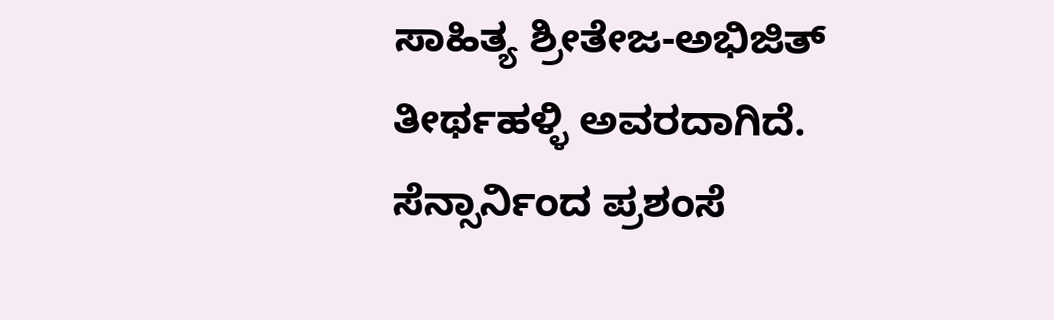ಸಾಹಿತ್ಯ ಶ್ರೀತೇಜ-ಅಭಿಜಿತ್ ತೀರ್ಥಹಳ್ಳಿ ಅವರದಾಗಿದೆ. ಸೆನ್ಸಾರ್ನಿಂದ ಪ್ರಶಂಸೆ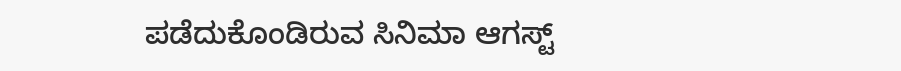ಪಡೆದುಕೊಂಡಿರುವ ಸಿನಿಮಾ ಆಗಸ್ಟ್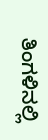ತಿಂಗಳಿನಲ್ಲಿ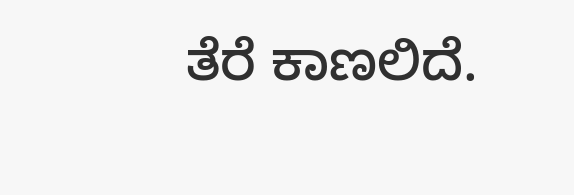ತೆರೆ ಕಾಣಲಿದೆ.